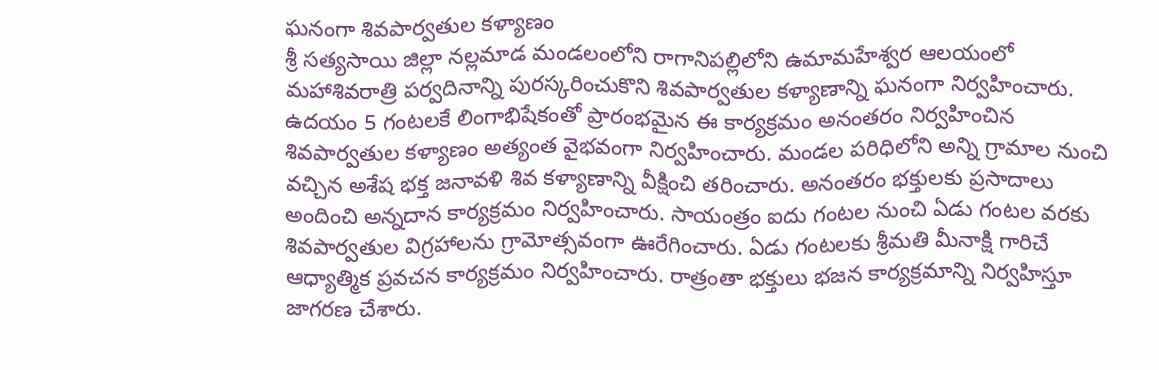ఘనంగా శివపార్వతుల కళ్యాణం
శ్రీ సత్యసాయి జిల్లా నల్లమాడ మండలంలోని రాగానిపల్లిలోని ఉమామహేశ్వర ఆలయంలో మహాశివరాత్రి పర్వదినాన్ని పురస్కరించుకొని శివపార్వతుల కళ్యాణాన్ని ఘనంగా నిర్వహించారు. ఉదయం 5 గంటలకే లింగాభిషేకంతో ప్రారంభమైన ఈ కార్యక్రమం అనంతరం నిర్వహించిన శివపార్వతుల కళ్యాణం అత్యంత వైభవంగా నిర్వహించారు. మండల పరిధిలోని అన్ని గ్రామాల నుంచి వచ్చిన అశేష భక్త జనావళి శివ కళ్యాణాన్ని వీక్షించి తరించారు. అనంతరం భక్తులకు ప్రసాదాలు అందించి అన్నదాన కార్యక్రమం నిర్వహించారు. సాయంత్రం ఐదు గంటల నుంచి ఏడు గంటల వరకు శివపార్వతుల విగ్రహాలను గ్రామోత్సవంగా ఊరేగించారు. ఏడు గంటలకు శ్రీమతి మీనాక్షి గారిచే ఆధ్యాత్మిక ప్రవచన కార్యక్రమం నిర్వహించారు. రాత్రంతా భక్తులు భజన కార్యక్రమాన్ని నిర్వహిస్తూ జాగరణ చేశారు.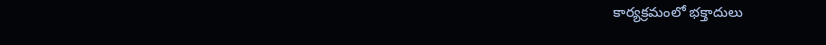కార్యక్రమంలో భక్తాదులు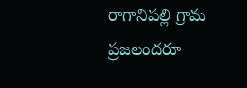రాగానిపల్లి గ్రామ ప్రజలందరూ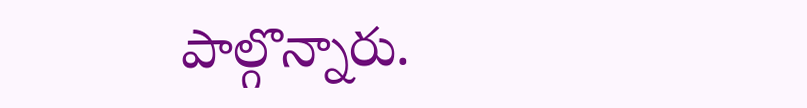పాల్గొన్నారు.